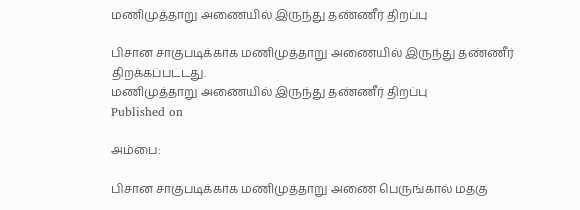மணிமுத்தாறு அணையில் இருந்து தண்ணீர் திறப்பு

பிசான சாகுபடிக்காக மணிமுத்தாறு அணையில் இருந்து தண்ணீர் திறக்கப்பட்டது.
மணிமுத்தாறு அணையில் இருந்து தண்ணீர் திறப்பு
Published on

அம்பை:

பிசான சாகுபடிக்காக மணிமுத்தாறு அணை பெருங்கால் மதகு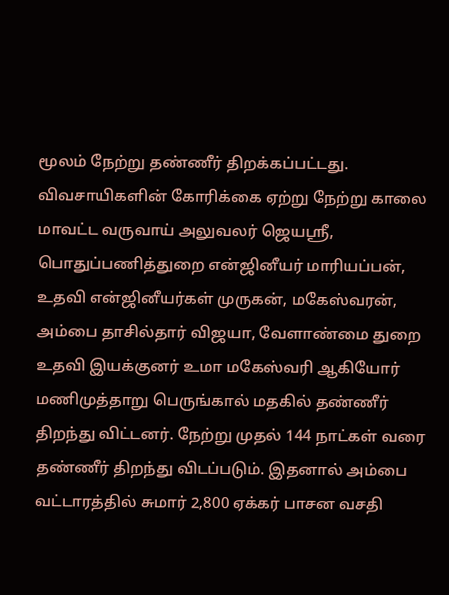மூலம் நேற்று தண்ணீர் திறக்கப்பட்டது. விவசாயிகளின் கோரிக்கை ஏற்று நேற்று காலை மாவட்ட வருவாய் அலுவலர் ஜெயஸ்ரீ, பொதுப்பணித்துறை என்ஜினீயர் மாரியப்பன், உதவி என்ஜினீயர்கள் முருகன், மகேஸ்வரன், அம்பை தாசில்தார் விஜயா, வேளாண்மை துறை உதவி இயக்குனர் உமா மகேஸ்வரி ஆகியோர் மணிமுத்தாறு பெருங்கால் மதகில் தண்ணீர் திறந்து விட்டனர். நேற்று முதல் 144 நாட்கள் வரை தண்ணீர் திறந்து விடப்படும். இதனால் அம்பை வட்டாரத்தில் சுமார் 2,800 ஏக்கர் பாசன வசதி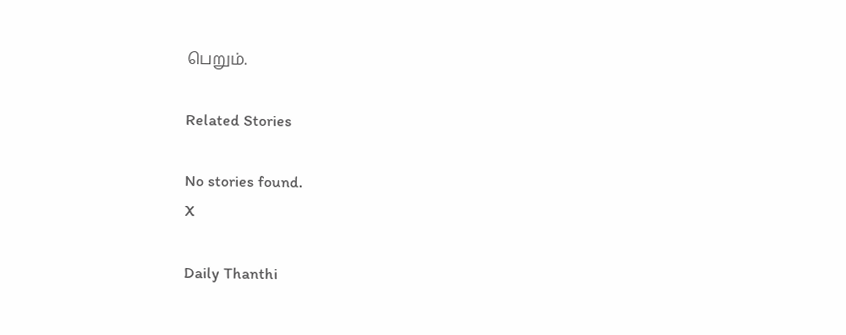பெறும்.

Related Stories

No stories found.
X

Daily Thanthi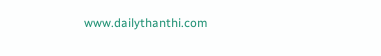www.dailythanthi.com